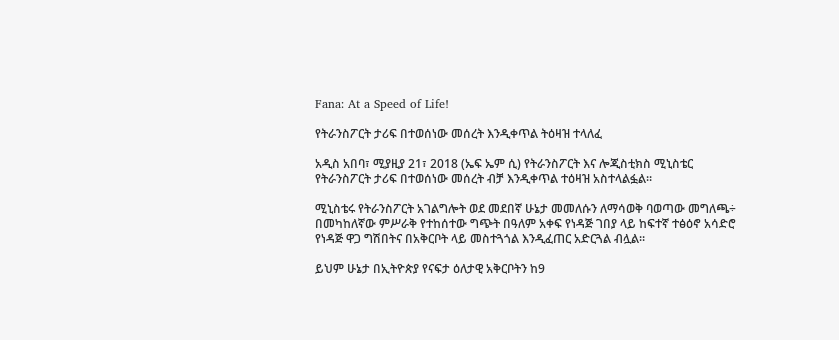Fana: At a Speed of Life!

የትራንስፖርት ታሪፍ በተወሰነው መሰረት እንዲቀጥል ትዕዛዝ ተላለፈ

አዲስ አበባ፣ ሚያዚያ 21፣ 2018 (ኤፍ ኤም ሲ) የትራንስፖርት እና ሎጂስቲክስ ሚኒስቴር የትራንስፖርት ታሪፍ በተወሰነው መሰረት ብቻ እንዲቀጥል ተዕዛዝ አስተላልፏል።

ሚኒስቴሩ የትራንስፖርት አገልግሎት ወደ መደበኛ ሁኔታ መመለሱን ለማሳወቅ ባወጣው መግለጫ÷ በመካከለኛው ምሥራቅ የተከሰተው ግጭት በዓለም አቀፍ የነዳጅ ገበያ ላይ ከፍተኛ ተፅዕኖ አሳድሮ የነዳጅ ዋጋ ግሽበትና በአቅርቦት ላይ መስተጓጎል እንዲፈጠር አድርጓል ብሏል።

ይህም ሁኔታ በኢትዮጵያ የናፍታ ዕለታዊ አቅርቦትን ከ9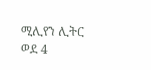ሚሊየን ሊትር ወደ 4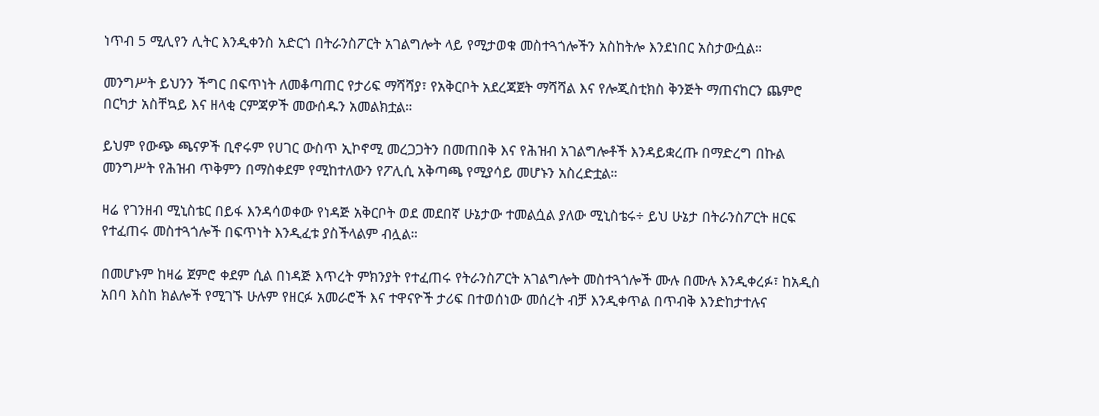ነጥብ 5 ሚሊየን ሊትር እንዲቀንስ አድርጎ በትራንስፖርት አገልግሎት ላይ የሚታወቁ መስተጓጎሎችን አስከትሎ እንደነበር አስታውሷል።

መንግሥት ይህንን ችግር በፍጥነት ለመቆጣጠር የታሪፍ ማሻሻያ፣ የአቅርቦት አደረጃጀት ማሻሻል እና የሎጂስቲክስ ቅንጅት ማጠናከርን ጨምሮ በርካታ አስቸኳይ እና ዘላቂ ርምጃዎች መውሰዱን አመልክቷል።

ይህም የውጭ ጫናዎች ቢኖሩም የሀገር ውስጥ ኢኮኖሚ መረጋጋትን በመጠበቅ እና የሕዝብ አገልግሎቶች እንዳይቋረጡ በማድረግ በኩል መንግሥት የሕዝብ ጥቅምን በማስቀደም የሚከተለውን የፖሊሲ አቅጣጫ የሚያሳይ መሆኑን አስረድቷል።

ዛሬ የገንዘብ ሚኒስቴር በይፋ እንዳሳወቀው የነዳጅ አቅርቦት ወደ መደበኛ ሁኔታው ተመልሷል ያለው ሚኒስቴሩ÷ ይህ ሁኔታ በትራንስፖርት ዘርፍ የተፈጠሩ መስተጓጎሎች በፍጥነት እንዲፈቱ ያስችላልም ብሏል።

በመሆኑም ከዛሬ ጀምሮ ቀደም ሲል በነዳጅ እጥረት ምክንያት የተፈጠሩ የትራንስፖርት አገልግሎት መስተጓጎሎች ሙሉ በሙሉ እንዲቀረፉ፣ ከአዲስ አበባ እስከ ክልሎች የሚገኙ ሁሉም የዘርፉ አመራሮች እና ተዋናዮች ታሪፍ በተወሰነው መሰረት ብቻ እንዲቀጥል በጥብቅ እንድከታተሉና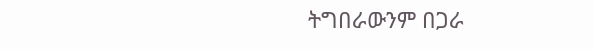ትግበራውንም በጋራ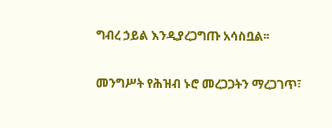ግብረ ኃይል እንዲያረጋግጡ አሳስቧል፡፡

መንግሥት የሕዝብ ኑሮ መረጋጋትን ማረጋገጥ፣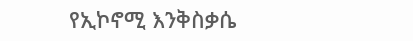የኢኮኖሚ እንቅስቃሴ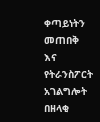ቀጣይነትን መጠበቅ እና የትራንስፖርት አገልግሎት በዘላቂ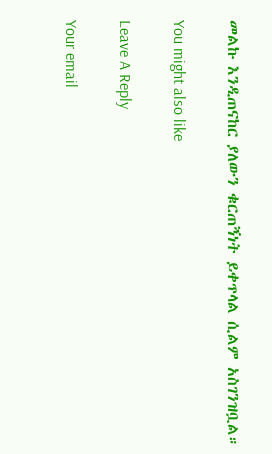መልኩ እንዲጠናከር ያለውን ቁርጠኝነት ይቀጥላል ሲልም አስገንዝቧል።

You might also like

Leave A Reply

Your email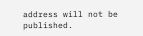address will not be published.